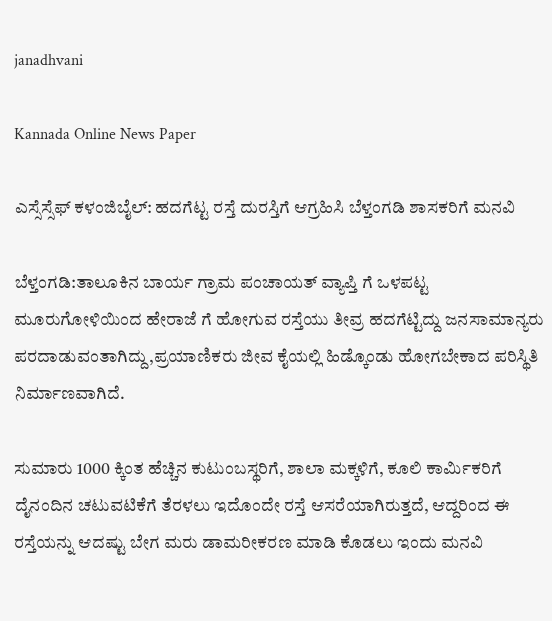janadhvani

Kannada Online News Paper

ಎಸ್ಸೆಸ್ಸೆಫ್ ಕಳಂಜಿಬೈಲ್: ಹದಗೆಟ್ಟ ರಸ್ತೆ ದುರಸ್ತಿಗೆ ಆಗ್ರಹಿಸಿ ಬೆಳ್ತಂಗಡಿ ಶಾಸಕರಿಗೆ ಮನವಿ

ಬೆಳ್ತಂಗಡಿ:ತಾಲೂಕಿನ ಬಾರ್ಯ ಗ್ರಾಮ ಪಂಚಾಯತ್ ವ್ಯಾಪ್ತಿ ಗೆ ಒಳಪಟ್ಟ ಮೂರುಗೋಳಿಯಿಂದ ಹೇರಾಜೆ ಗೆ ಹೋಗುವ ರಸ್ತೆಯು ತೀವ್ರ ಹದಗೆಟ್ಟಿದ್ದು ಜನಸಾಮಾನ್ಯರು ಪರದಾಡುವಂತಾಗಿದ್ದು,ಪ್ರಯಾಣಿಕರು ಜೀವ ಕೈಯಲ್ಲಿ ಹಿಡ್ಕೊಂಡು ಹೋಗಬೇಕಾದ ಪರಿಸ್ಥಿತಿ ನಿರ್ಮಾಣವಾಗಿದೆ.

ಸುಮಾರು 1000 ಕ್ಕಿಂತ ಹೆಚ್ಚಿನ ಕುಟುಂಬಸ್ಥರಿಗೆ, ಶಾಲಾ ಮಕ್ಕಳಿಗೆ, ಕೂಲಿ ಕಾರ್ಮಿಕರಿಗೆ ದೈನಂದಿನ ಚಟುವಟಿಕೆಗೆ ತೆರಳಲು ಇದೊಂದೇ ರಸ್ತೆ ಆಸರೆಯಾಗಿರುತ್ತದೆ, ಆದ್ದರಿಂದ ಈ ರಸ್ತೆಯನ್ನು ಆದಷ್ಟು ಬೇಗ ಮರು ಡಾಮರೀಕರಣ ಮಾಡಿ ಕೊಡಲು ಇಂದು ಮನವಿ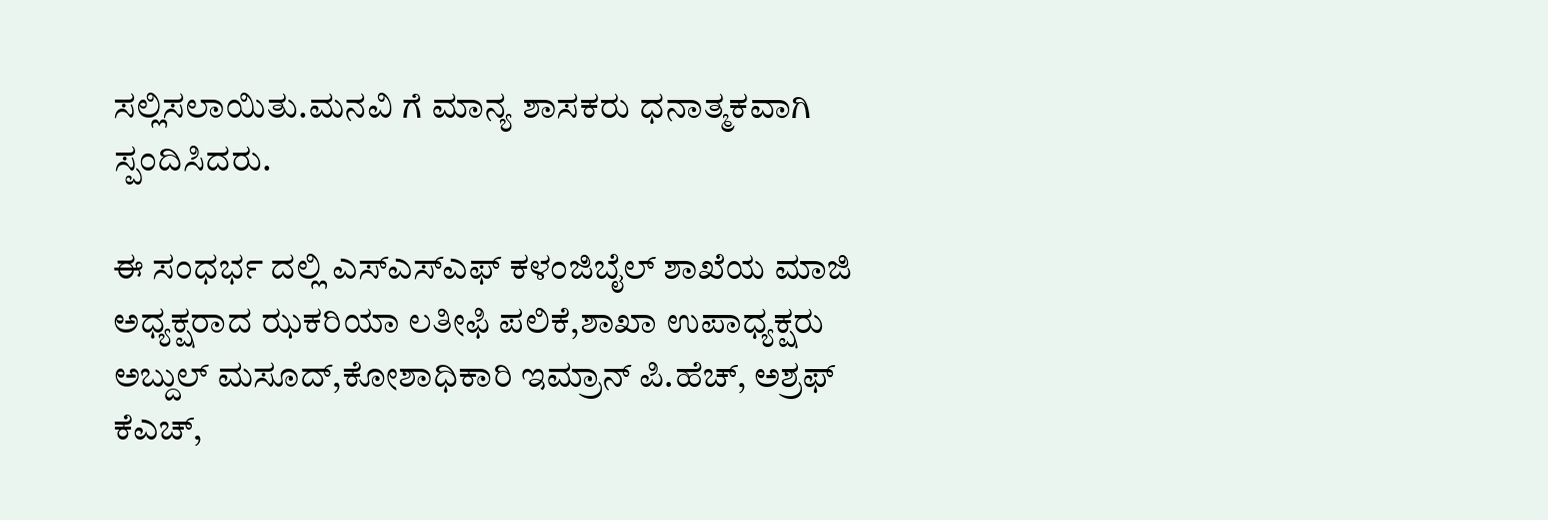ಸಲ್ಲಿಸಲಾಯಿತು.ಮನವಿ ಗೆ ಮಾನ್ಯ ಶಾಸಕರು ಧನಾತ್ಮಕವಾಗಿ ಸ್ಪಂದಿಸಿದರು.

ಈ ಸಂಧರ್ಭ ದಲ್ಲಿ ಎಸ್ಎಸ್ಎಫ್ ಕಳಂಜಿಬೈಲ್ ಶಾಖೆಯ ಮಾಜಿ ಅಧ್ಯಕ್ಷರಾದ ಝಕರಿಯಾ ಲತೀಫಿ ಪಲಿಕೆ,ಶಾಖಾ ಉಪಾಧ್ಯಕ್ಷರು ಅಬ್ದುಲ್ ಮಸೂದ್,ಕೋಶಾಧಿಕಾರಿ ಇಮ್ರಾನ್ ಪಿ.ಹೆಚ್, ಅಶ್ರಫ್ ಕೆಎಚ್,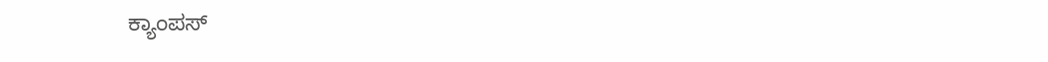ಕ್ಯಾಂಪಸ್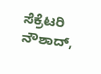ಸೆಕ್ರೆಟರಿ ನೌಶಾದ್,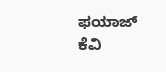ಫಯಾಜ್ ಕೆವಿ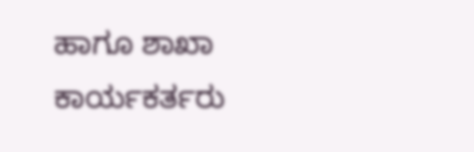ಹಾಗೂ ಶಾಖಾ ಕಾರ್ಯಕರ್ತರು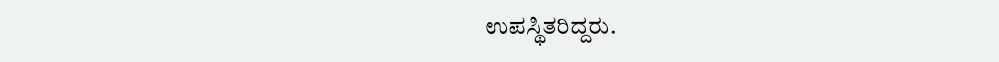ಉಪಸ್ಥಿತರಿದ್ದರು.